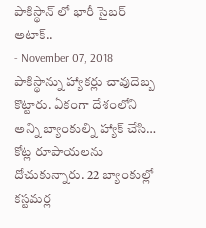పాకిస్థాన్ లో భారీ సైబర్ అటాక్..
- November 07, 2018
పాకిస్థాన్ను హ్యాకర్లు చావుదెబ్బ కొట్టారు. ఏకంగా దేశంలోని అన్ని బ్యాంకుల్ని హ్యాక్ చేసి… కోట్ల రూపాయలను దోచుకున్నారు. 22 బ్యాంకుల్లో కస్టమర్ల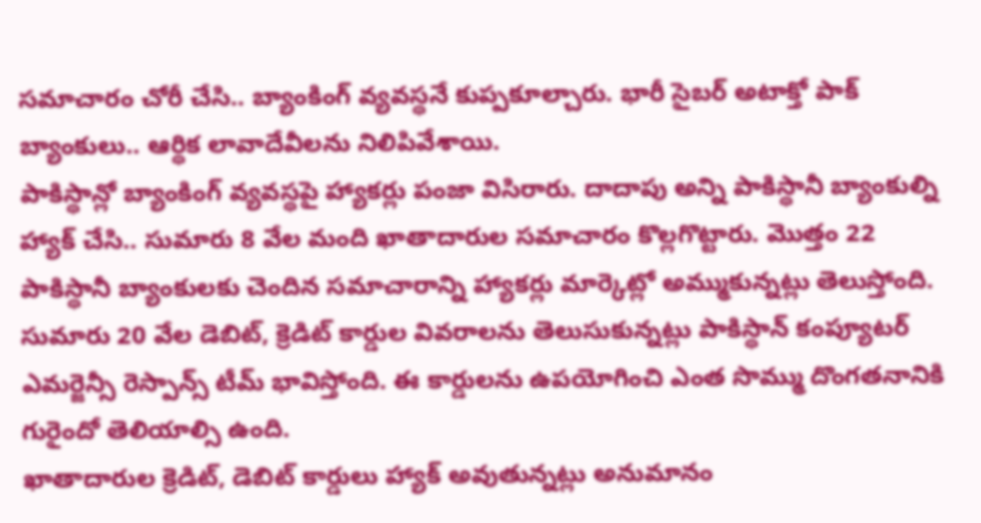సమాచారం చోరీ చేసి.. బ్యాంకింగ్ వ్యవస్థనే కుప్పకూల్చారు. భారీ సైబర్ అటాక్తో పాక్ బ్యాంకులు.. ఆర్థిక లావాదేవీలను నిలిపివేశాయి.
పాకిస్థాన్లో బ్యాంకింగ్ వ్యవస్థపై హ్యాకర్లు పంజా విసిరారు. దాదాపు అన్ని పాకిస్థానీ బ్యాంకుల్ని హ్యాక్ చేసి.. సుమారు 8 వేల మంది ఖాతాదారుల సమాచారం కొల్లగొట్టారు. మొత్తం 22 పాకిస్థానీ బ్యాంకులకు చెందిన సమాచారాన్ని హ్యాకర్లు మార్కెట్లో అమ్ముకున్నట్లు తెలుస్తోంది. సుమారు 20 వేల డెబిట్, క్రెడిట్ కార్డుల వివరాలను తెలుసుకున్నట్లు పాకిస్థాన్ కంప్యూటర్ ఎమర్జెన్సీ రెస్పాన్స్ టీమ్ భావిస్తోంది. ఈ కార్డులను ఉపయోగించి ఎంత సొమ్ము దొంగతనానికి గురైందో తెలియాల్సి ఉంది.
ఖాతాదారుల క్రెడిట్, డెబిట్ కార్డులు హ్యాక్ అవుతున్నట్లు అనుమానం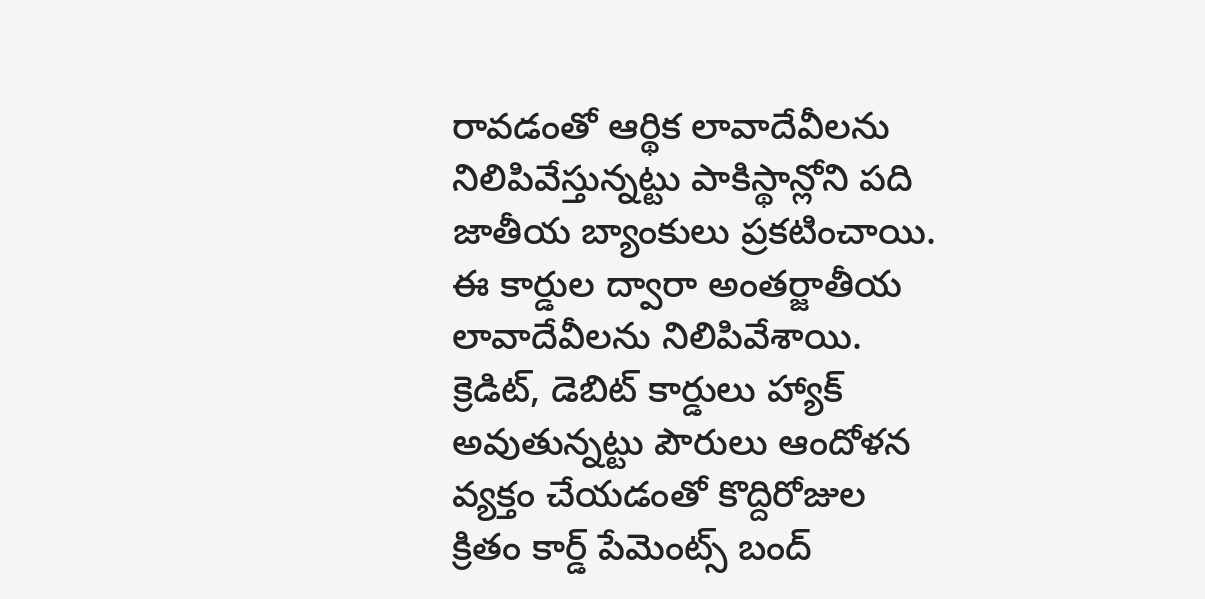రావడంతో ఆర్థిక లావాదేవీలను నిలిపివేస్తున్నట్టు పాకిస్థాన్లోని పది జాతీయ బ్యాంకులు ప్రకటించాయి. ఈ కార్డుల ద్వారా అంతర్జాతీయ లావాదేవీలను నిలిపివేశాయి. క్రెడిట్, డెబిట్ కార్డులు హ్యాక్ అవుతున్నట్టు పౌరులు ఆందోళన వ్యక్తం చేయడంతో కొద్దిరోజుల క్రితం కార్డ్ పేమెంట్స్ బంద్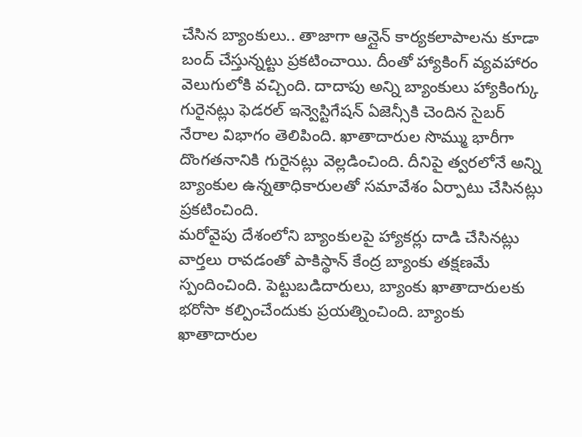చేసిన బ్యాంకులు.. తాజాగా ఆన్లైన్ కార్యకలాపాలను కూడా బంద్ చేస్తున్నట్టు ప్రకటించాయి. దీంతో హ్యాకింగ్ వ్యవహారం వెలుగులోకి వచ్చింది. దాదాపు అన్ని బ్యాంకులు హ్యాకింగ్కు గురైనట్లు ఫెడరల్ ఇన్వెస్టిగేషన్ ఏజెన్సీకి చెందిన సైబర్ నేరాల విభాగం తెలిపింది. ఖాతాదారుల సొమ్ము భారీగా దొంగతనానికి గురైనట్లు వెల్లడించింది. దీనిపై త్వరలోనే అన్ని బ్యాంకుల ఉన్నతాధికారులతో సమావేశం ఏర్పాటు చేసినట్లు ప్రకటించింది.
మరోవైపు దేశంలోని బ్యాంకులపై హ్యాకర్లు దాడి చేసినట్లు వార్తలు రావడంతో పాకిస్థాన్ కేంద్ర బ్యాంకు తక్షణమే స్పందించింది. పెట్టుబడిదారులు, బ్యాంకు ఖాతాదారులకు భరోసా కల్పించేందుకు ప్రయత్నించింది. బ్యాంకు ఖాతాదారుల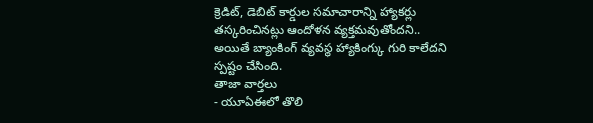క్రెడిట్, డెబిట్ కార్డుల సమాచారాన్ని హ్యాకర్లు తస్కరించినట్లు ఆందోళన వ్యక్తమవుతోందని.. అయితే బ్యాంకింగ్ వ్యవస్థ హ్యాకింగ్కు గురి కాలేదని స్పష్టం చేసింది.
తాజా వార్తలు
- యూఏఈలో తొలి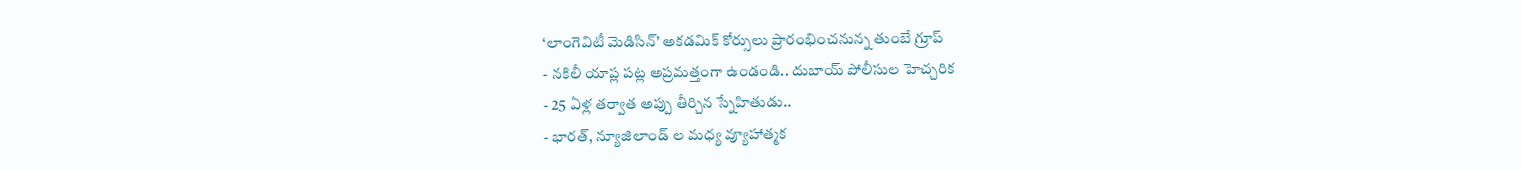‘లాంగెవిటీ మెడిసిన్’ అకడమిక్ కోర్సులు ప్రారంభించనున్న తుంబే గ్రూప్
- నకిలీ యాప్ల పట్ల అప్రమత్తంగా ఉండండి.. దుబాయ్ పోలీసుల హెచ్చరిక
- 25 ఏళ్ల తర్వాత అప్పు తీర్చిన స్నేహితుడు..
- భారత్, న్యూజిలాండ్ ల మధ్య వ్యూహాత్మక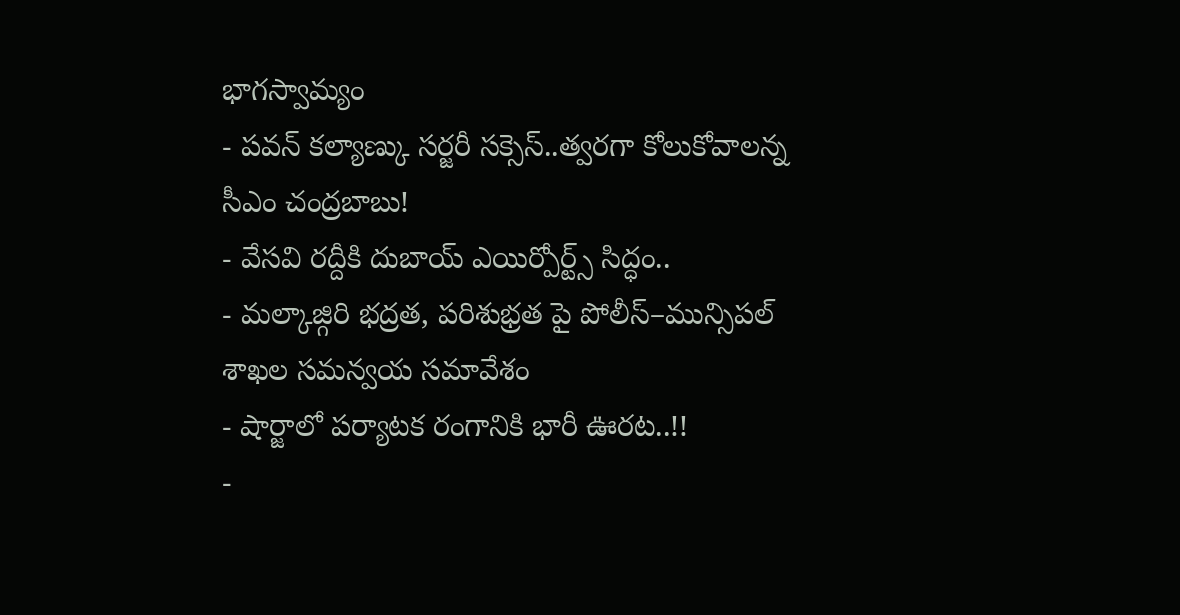భాగస్వామ్యం
- పవన్ కల్యాణ్కు సర్జరీ సక్సెస్..త్వరగా కోలుకోవాలన్న సీఎం చంద్రబాబు!
- వేసవి రద్దీకి దుబాయ్ ఎయిర్పోర్ట్స్ సిద్ధం..
- మల్కాజ్గిరి భద్రత, పరిశుభ్రత పై పోలీస్–మున్సిపల్ శాఖల సమన్వయ సమావేశం
- షార్జాలో పర్యాటక రంగానికి భారీ ఊరట..!!
-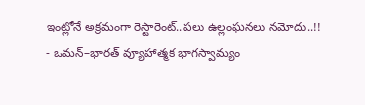ఇంట్లోనే అక్రమంగా రెస్టారెంట్..పలు ఉల్లంఘనలు నమోదు..!!
- ఒమన్–భారత్ వ్యూహాత్మక భాగస్వామ్యం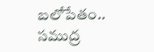బలోపేతం.. సముద్ర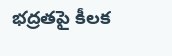భద్రతపై కీలక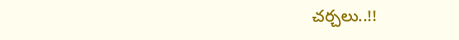చర్చలు..!!